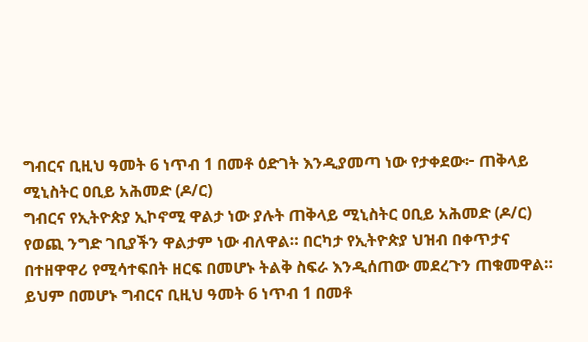ግብርና ቢዚህ ዓመት 6 ነጥብ 1 በመቶ ዕድገት እንዲያመጣ ነው የታቀደው፦ ጠቅላይ ሚኒስትር ዐቢይ አሕመድ (ዶ/ር)
ግብርና የኢትዮጵያ ኢኮኖሚ ዋልታ ነው ያሉት ጠቅላይ ሚኒስትር ዐቢይ አሕመድ (ዶ/ር) የወጪ ንግድ ገቢያችን ዋልታም ነው ብለዋል። በርካታ የኢትዮጵያ ህዝብ በቀጥታና በተዘዋዋሪ የሚሳተፍበት ዘርፍ በመሆኑ ትልቅ ስፍራ እንዲሰጠው መደረጉን ጠቁመዋል። ይህም በመሆኑ ግብርና ቢዚህ ዓመት 6 ነጥብ 1 በመቶ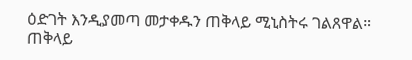ዕድገት እንዲያመጣ መታቀዱን ጠቅላይ ሚኒስትሩ ገልጸዋል። ጠቅላይ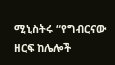ሚኒስትሩ “የግብርናው ዘርፍ ከሌሎች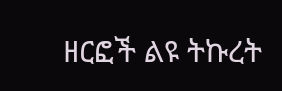ዘርፎች ልዩ ትኩረት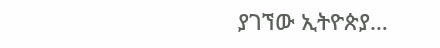ያገኘው ኢትዮጵያ…